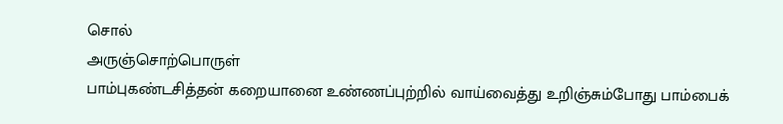சொல்
அருஞ்சொற்பொருள்
பாம்புகண்டசித்தன் கறையானை உண்ணப்புற்றில் வாய்வைத்து உறிஞ்சும்போது பாம்பைக்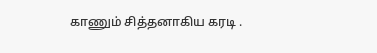காணும் சித்தனாகிய கரடி .